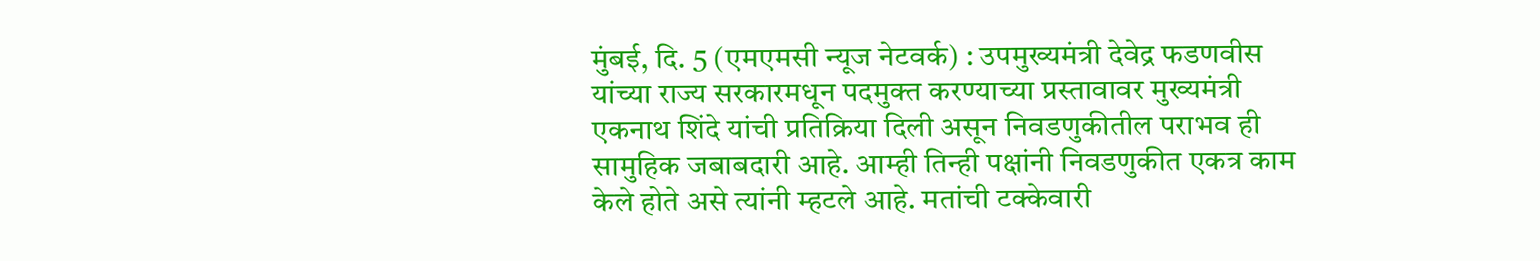मुंबई, दि. 5 (एमएमसी न्यूज नेटवर्क) : उपमुख्यमंत्री देवेद्र फडणवीस यांच्या राज्य सरकारमधून पदमुक्त करण्याच्या प्रस्तावावर मुख्यमंत्री एकनाथ शिंदे यांची प्रतिक्रिया दिली असून निवडणुकीतील पराभव ही सामुहिक जबाबदारी आहे. आम्ही तिन्ही पक्षांनी निवडणुकीत एकत्र काम केले होते असे त्यांनी म्हटले आहे. मतांची टक्केवारी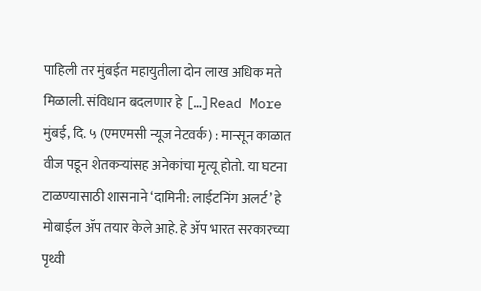पाहिली तर मुंबईत महायुतीला दोन लाख अधिक मते मिळाली. संविधान बदलणार हे […]Read More
मुंबई, दि. ५ (एमएमसी न्यूज नेटवर्क) : मान्सून काळात वीज पडून शेतकऱ्यांसह अनेकांचा मृत्यू होतो. या घटना टाळण्यासाठी शासनाने ‘दामिनी: लाईटनिंग अलर्ट’ हे मोबाईल ॲप तयार केले आहे. हे ॲप भारत सरकारच्या पृथ्वी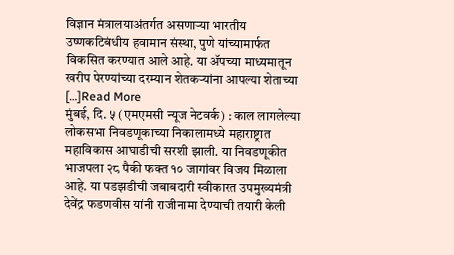विज्ञान मंत्रालयाअंतर्गत असणाऱ्या भारतीय उष्णकटिबंधीय हवामान संस्था, पुणे यांच्यामार्फत विकसित करण्यात आले आहे. या ॲपच्या माध्यमातून खरीप पेरण्यांच्या दरम्यान शेतकऱ्यांना आपल्या शेताच्या […]Read More
मुंबई, दि. ५ (एमएमसी न्यूज नेटवर्क) : काल लागलेल्या लोकसभा निवडणूकाच्या निकालामध्ये महाराष्ट्रात महाविकास आघाडीची सरशी झाली. या निवडणूकीत भाजपला २८ पैकी फक्त १० जागांवर विजय मिळाला आहे. या पडझडीची जबाबदारी स्वीकारत उपमुख्यमंत्री देवेंद्र फडणवीस यांनी राजीनामा देण्याची तयारी केली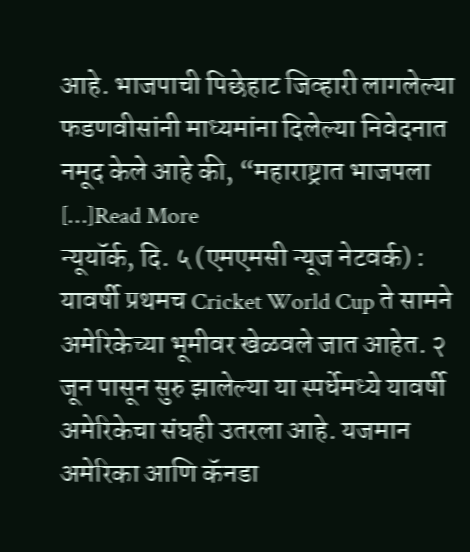आहे. भाजपाची पिछेहाट जिव्हारी लागलेल्या फडणवीसांनी माध्यमांना दिलेल्या निवेदनात नमूद केले आहे की, “महाराष्ट्रात भाजपला […]Read More
न्यूयॉर्क, दि. ५ (एमएमसी न्यूज नेटवर्क) : यावर्षी प्रथमच Cricket World Cup ते सामने अमेरिकेच्या भूमीवर खेळवले जात आहेत. २ जून पासून सुरु झालेल्या या स्पर्धेमध्ये यावर्षी अमेरिकेचा संघही उतरला आहे. यजमान अमेरिका आणि कॅनडा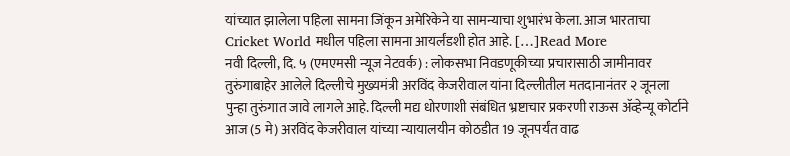यांच्यात झालेला पहिला सामना जिंकून अमेरिकेने या सामन्याचा शुभारंभ केला. आज भारताचा Cricket World मधील पहिला सामना आयर्लंडशी होत आहे. […]Read More
नवी दिल्ली, दि. ५ (एमएमसी न्यूज नेटवर्क) : लोकसभा निवडणूकीच्या प्रचारासाठी जामीनावर तुरुंगाबाहेर आलेले दिल्लीचे मुख्यमंत्री अरविंद केजरीवाल यांना दिल्लीतील मतदानानंतर २ जूनला पुन्हा तुरुंगात जावे लागले आहे. दिल्ली मद्य धोरणाशी संबंधित भ्रष्टाचार प्रकरणी राऊस ॲव्हेन्यू कोर्टाने आज (5 मे) अरविंद केजरीवाल यांच्या न्यायालयीन कोठडीत 19 जूनपर्यंत वाढ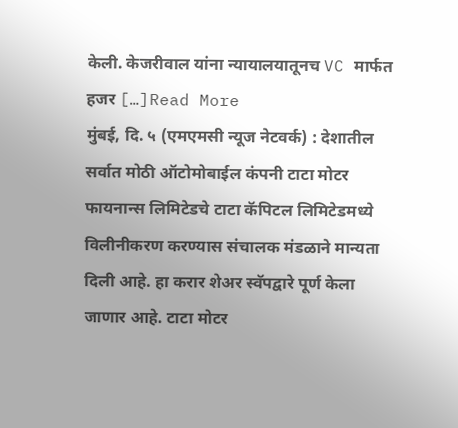केली. केजरीवाल यांना न्यायालयातूनच VC मार्फत हजर […]Read More
मुंबई, दि. ५ (एमएमसी न्यूज नेटवर्क) : देशातील सर्वात मोठी ऑटोमोबाईल कंपनी टाटा मोटर फायनान्स लिमिटेडचे टाटा कॅपिटल लिमिटेडमध्ये विलीनीकरण करण्यास संचालक मंडळाने मान्यता दिली आहे. हा करार शेअर स्वॅपद्वारे पूर्ण केला जाणार आहे. टाटा मोटर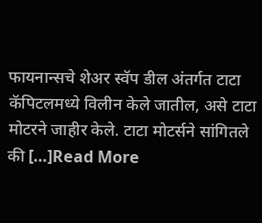फायनान्सचे शेअर स्वॅप डील अंतर्गत टाटा कॅपिटलमध्ये विलीन केले जातील, असे टाटा मोटरने जाहीर केले. टाटा मोटर्सने सांगितले की […]Read More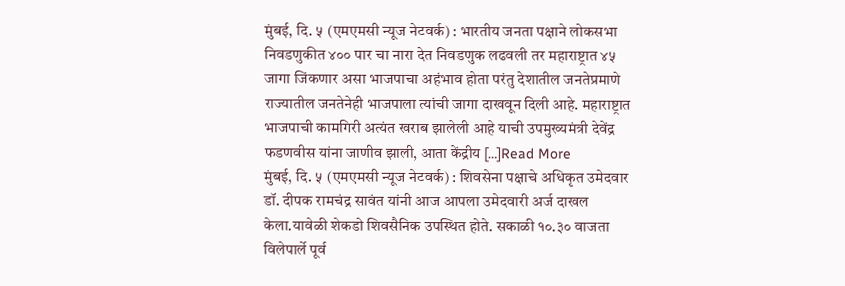मुंबई, दि. ५ (एमएमसी न्यूज नेटवर्क) : भारतीय जनता पक्षाने लोकसभा निवडणुकीत ४०० पार चा नारा देत निवडणुक लढवली तर महाराष्ट्रात ४५ जागा जिंकणार असा भाजपाचा अहंभाव होता परंतु देशातील जनतेप्रमाणे राज्यातील जनतेनेही भाजपाला त्यांची जागा दाखवून दिली आहे. महाराष्ट्रात भाजपाची कामगिरी अत्यंत खराब झालेली आहे याची उपमुख्यमंत्री देवेंद्र फडणवीस यांना जाणीव झाली, आता केंद्रीय […]Read More
मुंबई, दि. ५ (एमएमसी न्यूज नेटवर्क) : शिवसेना पक्षाचे अधिकृत उमेदवार डॉ. दीपक रामचंद्र सावंत यांनी आज आपला उमेदवारी अर्ज दाखल केला.यावेळी शेकडो शिवसैनिक उपस्थित होते. सकाळी १०.३० वाजता विलेपार्ले पूर्व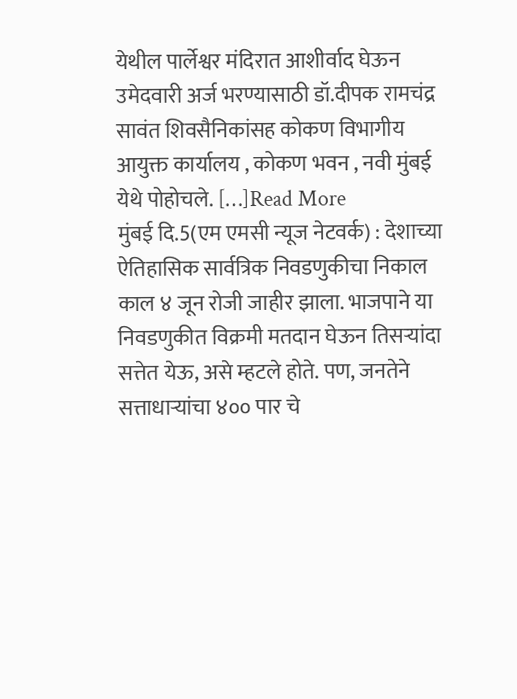येथील पार्लेश्वर मंदिरात आशीर्वाद घेऊन उमेदवारी अर्ज भरण्यासाठी डॉ.दीपक रामचंद्र सावंत शिवसैनिकांसह कोकण विभागीय आयुक्त कार्यालय , कोकण भवन , नवी मुंबई येथे पोहोचले. […]Read More
मुंबई दि.5(एम एमसी न्यूज नेटवर्क) : देशाच्या ऐतिहासिक सार्वत्रिक निवडणुकीचा निकाल काल ४ जून रोजी जाहीर झाला. भाजपाने या निवडणुकीत विक्रमी मतदान घेऊन तिसऱ्यांदा सत्तेत येऊ, असे म्हटले होते. पण, जनतेने सत्ताधाऱ्यांचा ४०० पार चे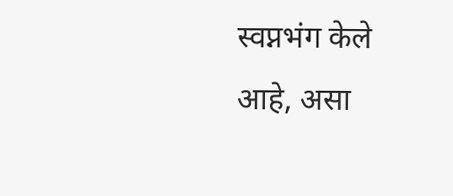स्वप्नभंग केले आहे, असा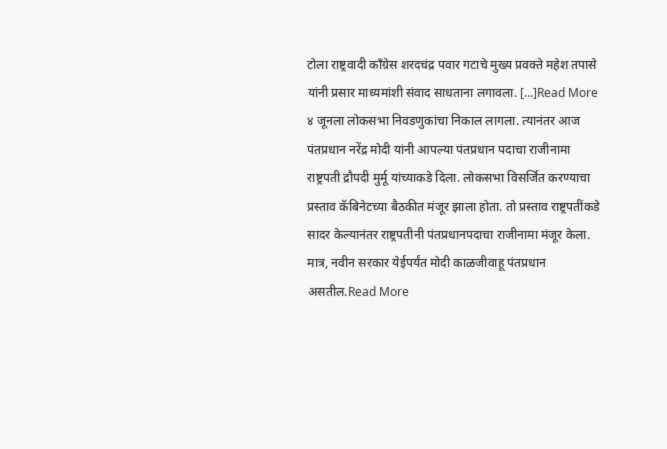टोला राष्ट्रवादी काँग्रेस शरदचंद्र पवार गटाचे मुख्य प्रवक्ते महेश तपासे यांनी प्रसार माध्यमांशी संवाद साधताना लगावला. […]Read More
४ जूनला लोकसभा निवडणुकांचा निकाल लागला. त्यानंतर आज पंतप्रधान नरेंद्र मोदी यांनी आपल्या पंतप्रधान पदाचा राजीनामा राष्ट्रपती द्रौपदी मुर्मू यांच्याकडे दिला. लोकसभा विसर्जित करण्याचा प्रस्ताव कॅबिनेटच्या बैठकीत मंजूर झाला होता. तो प्रस्ताव राष्ट्रपतींकडे सादर केल्यानंतर राष्ट्रपतीनी पंतप्रधानपदाचा राजीनामा मंजूर केला. मात्र, नवीन सरकार येईपर्यंत मोदी काळजीवाहू पंतप्रधान असतील.Read More